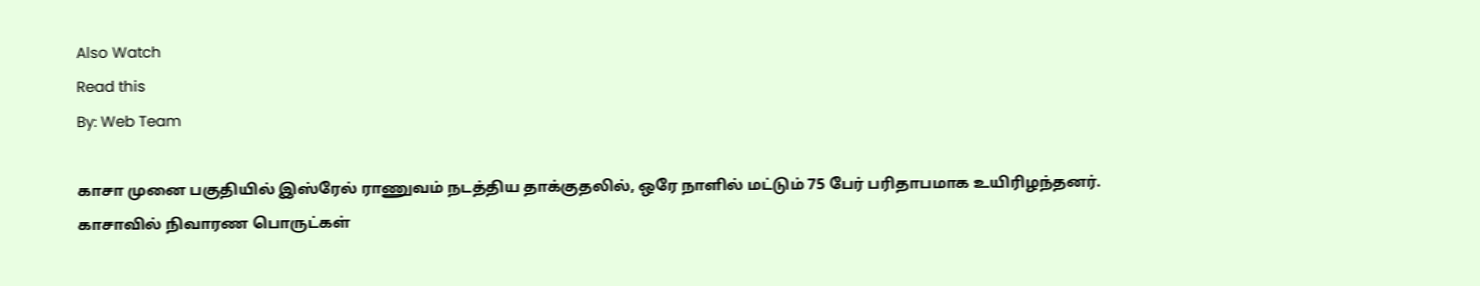Also Watch
Read this
By: Web Team

காசா முனை பகுதியில் இஸ்ரேல் ராணுவம் நடத்திய தாக்குதலில், ஒரே நாளில் மட்டும் 75 பேர் பரிதாபமாக உயிரிழந்தனர்.
காசாவில் நிவாரண பொருட்கள்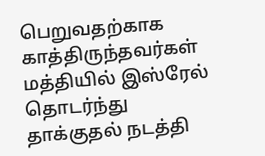பெறுவதற்காக காத்திருந்தவர்கள் மத்தியில் இஸ்ரேல் தொடர்ந்து தாக்குதல் நடத்தி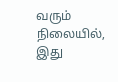வரும் நிலையில், இது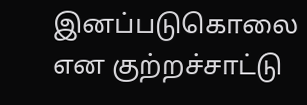இனப்படுகொலை என குற்றச்சாட்டு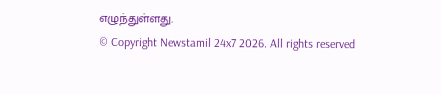எழுந்துள்ளது.
© Copyright Newstamil 24x7 2026. All rights reserved